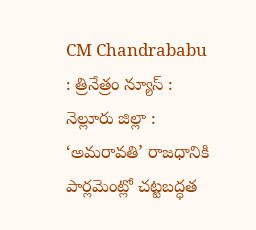CM Chandrababu : త్రినేత్రం న్యూస్ : నెల్లూరు జిల్లా : ‘అమరావతి’ రాజధానికి పార్లమెంట్లో చట్టబద్ధత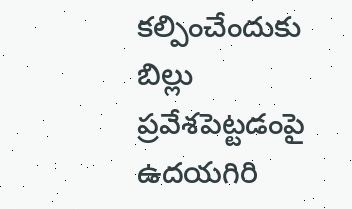కల్పించేందుకు బిల్లు ప్రవేశపెట్టడంపై ఉదయగిరి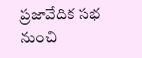ప్రజావేదిక సభ నుంచి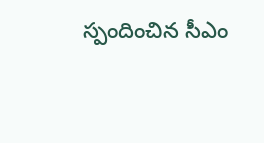స్పందించిన సీఎం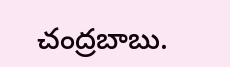చంద్రబాబు.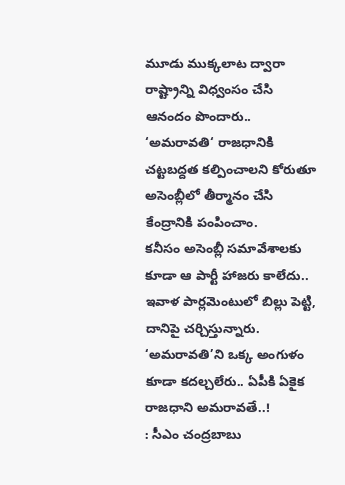మూడు ముక్కలాట ద్వారా రాష్ట్రాన్ని విధ్వంసం చేసి ఆనందం పొందారు.. ‘అమరావతి‘ రాజధానికి చట్టబద్దత కల్పించాలని కోరుతూ అసెంబ్లీలో తీర్మానం చేసి కేంద్రానికి పంపించాం.
కనీసం అసెంబ్లీ సమావేశాలకు కూడా ఆ పార్టీ హాజరు కాలేదు.. ఇవాళ పార్లమెంటులో బిల్లు పెట్టి, దానిపై చర్చిస్తున్నారు.
‘అమరావతి’ని ఒక్క అంగుళం కూడా కదల్చలేరు.. ఏపీకి ఏకైక రాజధాని అమరావతే..!
: సీఎం చంద్రబాబు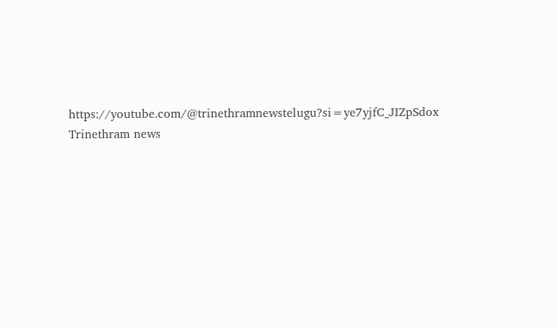https://youtube.com/@trinethramnewstelugu?si=ye7yjfC_JIZpSdox
Trinethram news